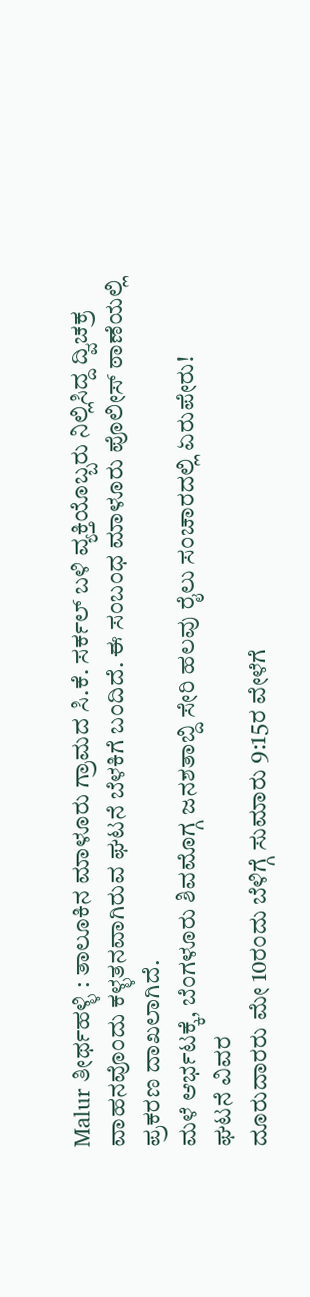Malur ತೀರ್ಥಹಳ್ಳಿ : ತಾಲೂಕಿನ ಮಾಳೂರು ಗ್ರಾಮದ ಸಿ.ಕೆ. ಸರ್ಕಲ್ ಬಳಿ ವ್ಯಕ್ತಿಯೊಬ್ಬರು ನಿಲ್ಲಿಸಿದ್ದ ದ್ವಿಚಕ್ರ ವಾಹನವೊಂದು ಕಳ್ಳತನವಾಗಿರುವ ಘಟನೆ ಬೆಳಕಿಗೆ ಬಂದಿದೆ. ಈ ಸಂಬಂಧ ಮಾಳೂರು ಪೊಲೀಸ್ ಠಾಣೆಯಲ್ಲಿ ಪ್ರಕರಣ ದಾಖಲಾಗಿದೆ.
ಮಳೆ ಆರ್ಭಟಕ್ಕೆ, ಬೆಂಗಳೂರು ಶಿವಮೊಗ್ಗ ಜನಶತಾಬ್ದಿ ಸೇರಿ ಹಲವು ರೈಲು ಸಂಚಾರದಲ್ಲಿ ಏರುಪೇರು!
ಘಟನೆ ವಿವರ
ದೂರುದಾರರು ಮೇ 10ರಂದು ಬೆಳಿಗ್ಗೆ ಸುಮಾರು 9:15ರ ವೇಳೆಗೆ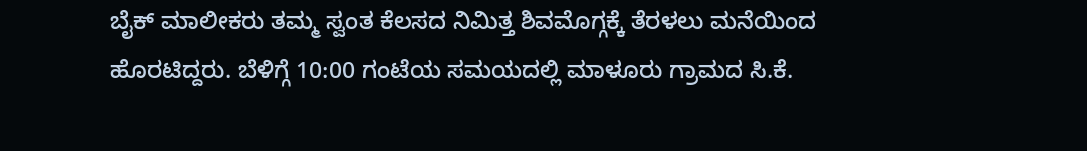ಬೈಕ್ ಮಾಲೀಕರು ತಮ್ಮ ಸ್ವಂತ ಕೆಲಸದ ನಿಮಿತ್ತ ಶಿವಮೊಗ್ಗಕ್ಕೆ ತೆರಳಲು ಮನೆಯಿಂದ ಹೊರಟಿದ್ದರು. ಬೆಳಿಗ್ಗೆ 10:00 ಗಂಟೆಯ ಸಮಯದಲ್ಲಿ ಮಾಳೂರು ಗ್ರಾಮದ ಸಿ.ಕೆ.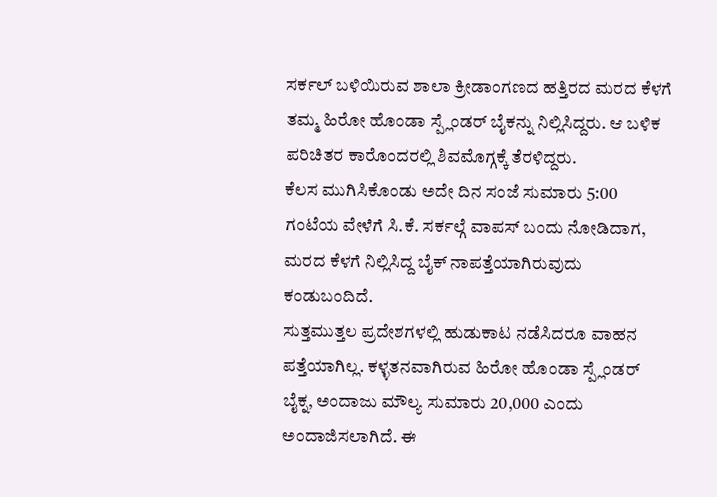ಸರ್ಕಲ್ ಬಳಿಯಿರುವ ಶಾಲಾ ಕ್ರೀಡಾಂಗಣದ ಹತ್ತಿರದ ಮರದ ಕೆಳಗೆ ತಮ್ಮ ಹಿರೋ ಹೊಂಡಾ ಸ್ಪ್ಲೆಂಡರ್ ಬೈಕನ್ನು ನಿಲ್ಲಿಸಿದ್ದರು. ಆ ಬಳಿಕ ಪರಿಚಿತರ ಕಾರೊಂದರಲ್ಲಿ ಶಿವಮೊಗ್ಗಕ್ಕೆ ತೆರಳಿದ್ದರು.
ಕೆಲಸ ಮುಗಿಸಿಕೊಂಡು ಅದೇ ದಿನ ಸಂಜೆ ಸುಮಾರು 5:00 ಗಂಟೆಯ ವೇಳೆಗೆ ಸಿ.ಕೆ. ಸರ್ಕಲ್ಗೆ ವಾಪಸ್ ಬಂದು ನೋಡಿದಾಗ, ಮರದ ಕೆಳಗೆ ನಿಲ್ಲಿಸಿದ್ದ ಬೈಕ್ ನಾಪತ್ತೆಯಾಗಿರುವುದು ಕಂಡುಬಂದಿದೆ.
ಸುತ್ತಮುತ್ತಲ ಪ್ರದೇಶಗಳಲ್ಲಿ ಹುಡುಕಾಟ ನಡೆಸಿದರೂ ವಾಹನ ಪತ್ತೆಯಾಗಿಲ್ಲ. ಕಳ್ಳತನವಾಗಿರುವ ಹಿರೋ ಹೊಂಡಾ ಸ್ಪ್ಲೆಂಡರ್ ಬೈಕ್ನ, ಅಂದಾಜು ಮೌಲ್ಯ ಸುಮಾರು 20,000 ಎಂದು ಅಂದಾಜಿಸಲಾಗಿದೆ. ಈ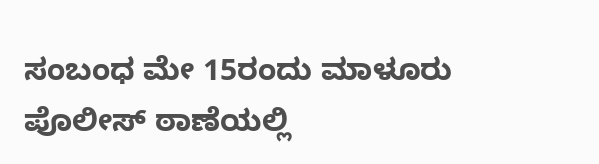ಸಂಬಂಧ ಮೇ 15ರಂದು ಮಾಳೂರು ಪೊಲೀಸ್ ಠಾಣೆಯಲ್ಲಿ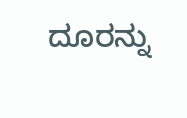ದೂರನ್ನು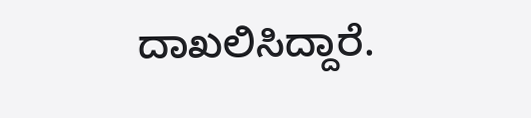ದಾಖಲಿಸಿದ್ದಾರೆ.